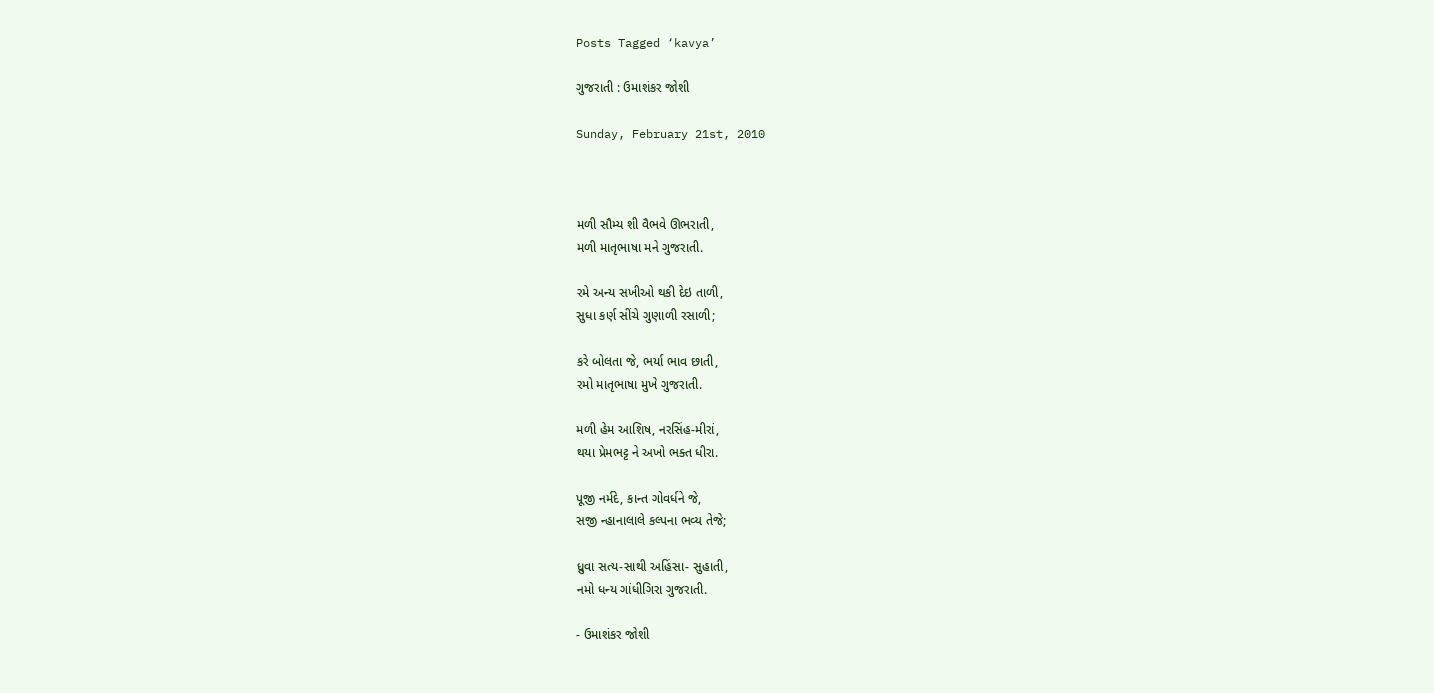Posts Tagged ‘kavya’

ગુજરાતી : ઉમાશંકર જોશી

Sunday, February 21st, 2010



મળી સૌમ્ય શી વૈભવે ઊભરાતી,
મળી માતૃભાષા મને ગુજરાતી.

રમે અન્ય સખીઓ થકી દેઇ તાળી,
સુધા કર્ણ સીંચે ગુણાળી રસાળી;

કરે બોલતા જે, ભર્યા ભાવ છાતી,
રમો માતૃભાષા મુખે ગુજરાતી.

મળી હેમ આશિષ, નરસિંહ-મીરાં,
થયા પ્રેમભટ્ટ ને અખો ભક્ત ધીરા.

પૂજી નર્મદે, કાન્ત ગોવર્ધને જે,
સજી ન્હાનાલાલે કલ્પના ભવ્ય તેજે;

ધ્રુવા સત્ય-સાથી અહિંસા- સુહાતી,
નમો ધન્ય ગાંધીગિરા ગુજરાતી.

- ઉમાશંકર જોશી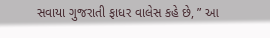સવાયા ગુજરાતી ફાધર વાલેસ કહે છે, ” આ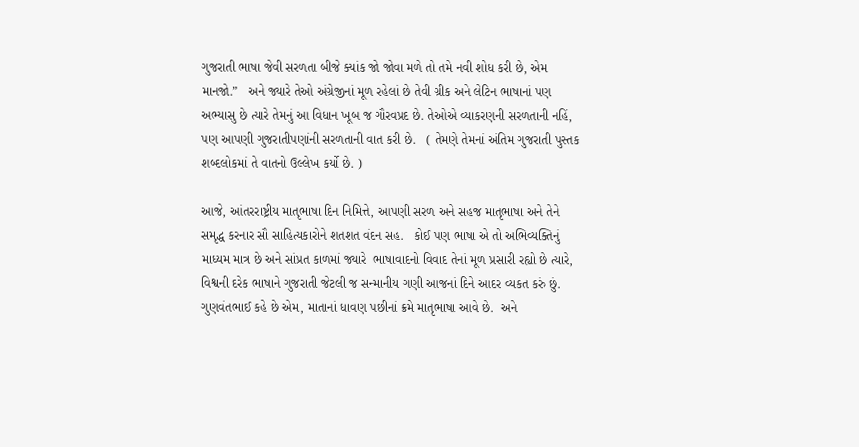ગુજરાતી ભાષા જેવી સરળતા બીજે ક્યાંક જો જોવા મળે તો તમે નવી શોધ કરી છે, એમ માનજો.”   અને જ્યારે તેઓ અંગ્રેજીનાં મૂળ રહેલાં છે તેવી ગ્રીક અને લેટિન ભાષાનાં પણ અભ્યાસુ છે ત્યારે તેમનું આ વિધાન ખૂબ જ ગૌરવપ્રદ છે. તેઓએ વ્યાકરણની સરળતાની નહિં, પણ આપણી ગુજરાતીપણાંની સરળતાની વાત કરી છે.   ( તેમણે તેમનાં અંતિમ ગુજરાતી પુસ્તક શબ્દલોકમાં તે વાતનો ઉલ્લેખ કર્યો છે. )

આજે, આંતરરાષ્ટ્રીય માતૃભાષા દિન નિમિત્તે, આપણી સરળ અને સહજ માતૃભાષા અને તેને સમૃદ્ધ કરનાર સૌ સાહિત્યકારોને શતશત વંદન સહ.   કોઈ પણ ભાષા એ તો અભિવ્યક્તિનું માધ્યમ માત્ર છે અને સાંપ્રત કાળમાં જ્યારે  ભાષાવાદનો વિવાદ તેનાં મૂળ પ્રસારી રહ્યો છે ત્યારે, વિશ્વની દરેક ભાષાને ગુજરાતી જેટલી જ સન્માનીય ગણી આજનાં દિને આદર વ્યકત કરું છું.    ગુણવંતભાઈ કહે છે એમ, માતાનાં ધાવણ પછીનાં ક્રમે માતૃભાષા આવે છે.  અને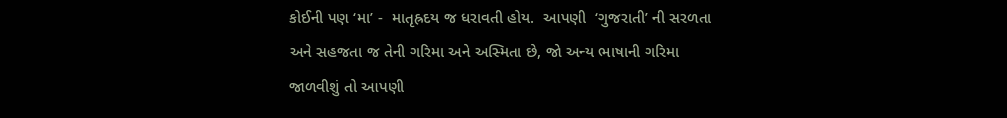કોઈની પણ ‘મા’ -  માતૃહ્રદય જ ધરાવતી હોય.  આપણી  ‘ગુજરાતી’ ની સરળતા અને સહજતા જ તેની ગરિમા અને અસ્મિતા છે, જો અન્ય ભાષાની ગરિમા જાળવીશું તો આપણી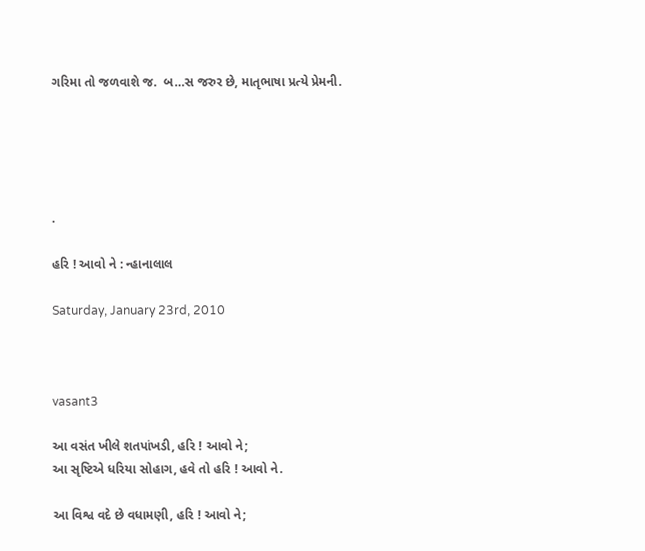ગરિમા તો જળવાશે જ.  બ…સ જરુર છે, માતૃભાષા પ્રત્યે પ્રેમની.





.

હરિ ! આવો ને : ન્હાનાલાલ

Saturday, January 23rd, 2010



vasant3

આ વસંત ખીલે શતપાંખડી, હરિ ! આવો ને;
આ સૃષ્ટિએ ધરિયા સોહાગ, હવે તો હરિ ! આવો ને.

આ વિશ્વ વદે છે વધામણી, હરિ ! આવો ને;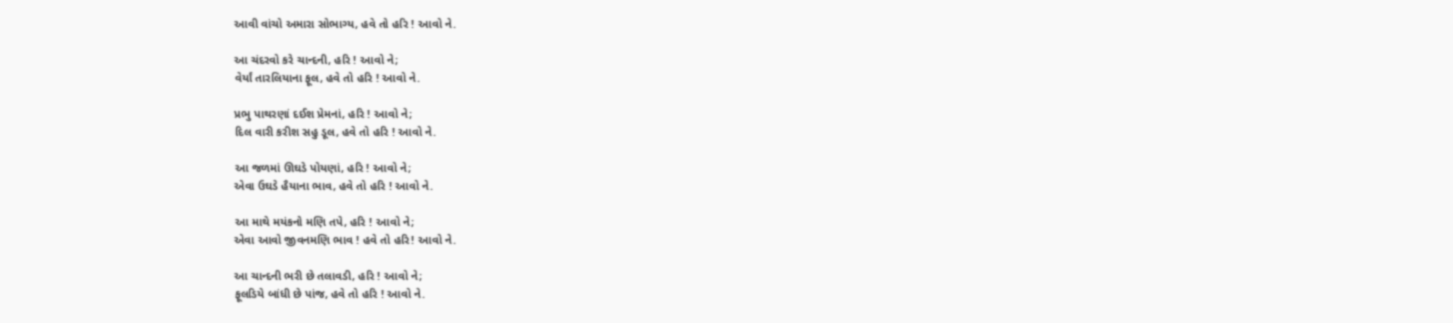આવી વાંચો અમારા સોભાગ્ય, હવે તો હરિ ! આવો ને.

આ ચંદરવો કરે ચાન્દની, હરિ ! આવો ને;
વેર્યાં તારલિયાના ફૂલ, હવે તો હરિ ! આવો ને.

પ્રભુ પાથરણાં દઈશ પ્રેમનાં, હરિ ! આવો ને;
દિલ વારી કરીશ સહુ ડૂલ, હવે તો હરિ ! આવો ને.

આ જળમાં ઊઘડે પોયણાં, હરિ ! આવો ને;
એવા ઉઘડે હૈયાના ભાવ, હવે તો હરિ ! આવો ને.

આ માથે મયંકનો મણિ તપે, હરિ ! આવો ને;
એવા આવો જીવનમણિ ભાવ ! હવે તો હરિ! આવો ને.

આ ચાન્દની ભરી છે તલાવડી, હરિ ! આવો ને;
ફૂલડિયે બાંધી છે પાંજ, હવે તો હરિ ! આવો ને.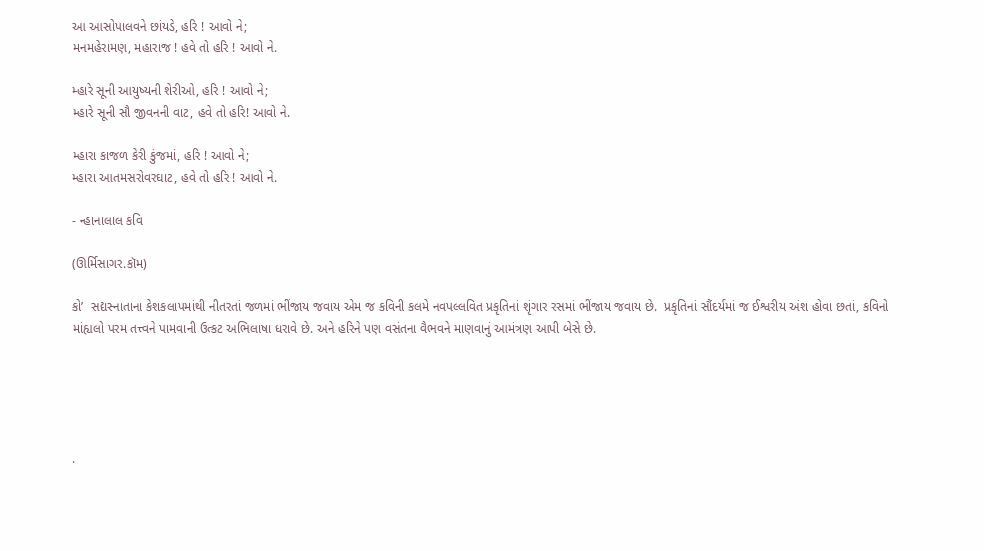આ આસોપાલવને છાંયડે, હરિ ! આવો ને;
મનમહેરામણ, મહારાજ ! હવે તો હરિ ! આવો ને.

મ્હારે સૂની આયુષ્યની શેરીઓ, હરિ ! આવો ને;
મ્હારે સૂની સૌ જીવનની વાટ, હવે તો હરિ! આવો ને.

મ્હારા કાજળ કેરી કુંજમાં, હરિ ! આવો ને;
મ્હારા આતમસરોવરઘાટ, હવે તો હરિ ! આવો ને.

- ન્હાનાલાલ કવિ

(ઊર્મિસાગર.કૉમ)

કો’  સદ્યસ્નાતાના કેશકલાપમાંથી નીતરતાં જળમાં ભીંજાય જવાય એમ જ કવિની કલમે નવપલ્લવિત પ્રકૃતિનાં શૃંગાર રસમાં ભીંજાય જવાય છે.  પ્રકૃતિનાં સૌંદર્યમાં જ ઈશ્વરીય અંશ હોવા છતાં, કવિનો માંહ્યલો પરમ તત્ત્વને પામવાની ઉત્કટ અભિલાષા ધરાવે છે. અને હરિને પણ વસંતના વૈભવને માણવાનું આમંત્રણ આપી બેસે છે.





.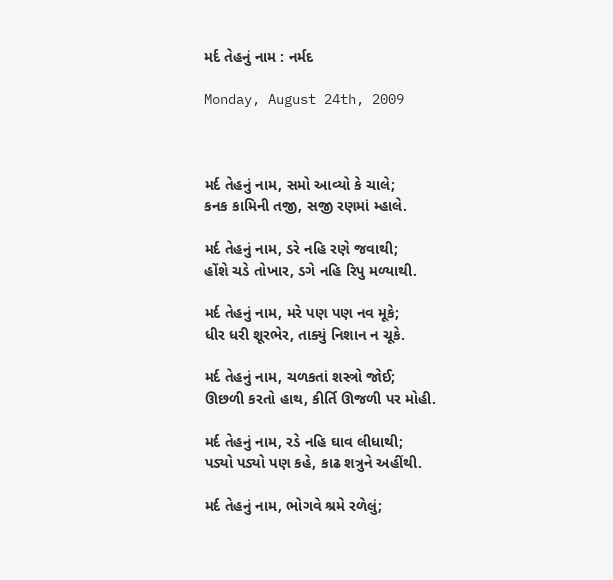મર્દ તેહનું નામ : નર્મદ

Monday, August 24th, 2009



મર્દ તેહનું નામ, સમો આવ્યો કે ચાલે;
કનક કામિની તજી, સજી રણમાં મ્હાલે.

મર્દ તેહનું નામ, ડરે નહિ રણે જવાથી;
હોંશે ચડે તોખાર, ડગે નહિ રિપુ મળ્યાથી.

મર્દ તેહનું નામ, મરે પણ પણ નવ મૂકે;
ધીર ધરી શૂરભેર, તાક્યું નિશાન ન ચૂકે.

મર્દ તેહનું નામ, ચળકતાં શસ્ત્રો જોઈ;
ઊછળી કરતો હાથ, કીર્તિ ઊજળી પર મોહી.

મર્દ તેહનું નામ, રડે નહિ ઘાવ લીધાથી;
પડ્યો પડ્યો પણ કહે, કાઢ શત્રુને અહીંથી.

મર્દ તેહનું નામ, ભોગવે શ્રમે રળેલું;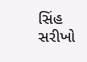સિંહ સરીખો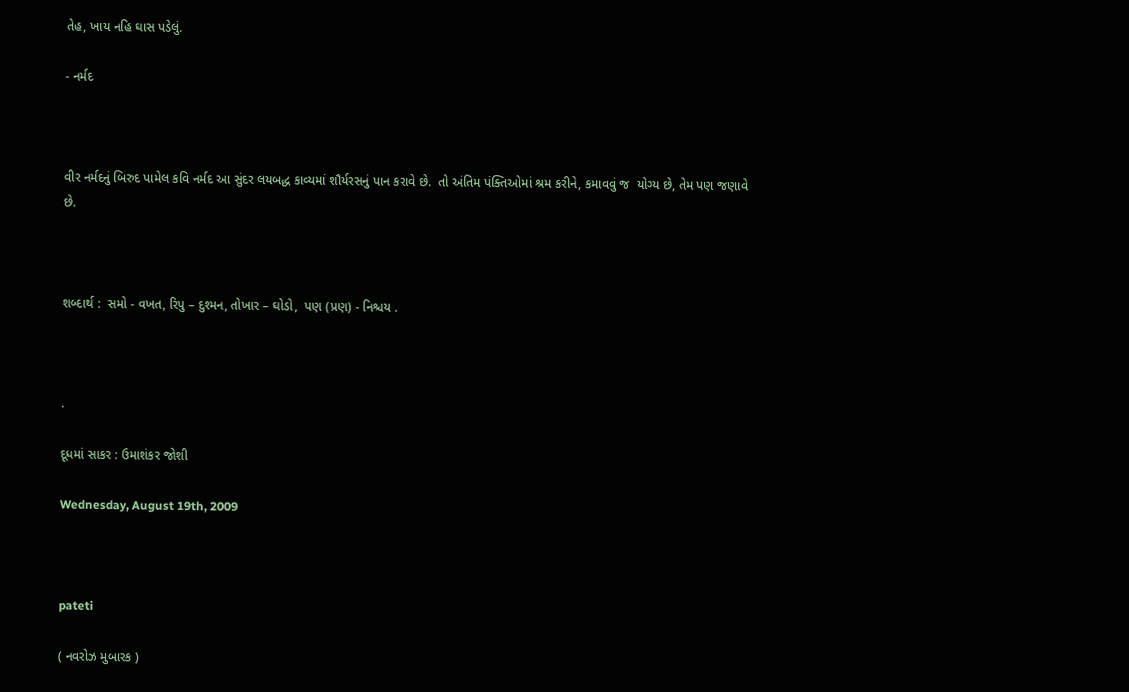તેહ, ખાય નહિ ઘાસ પડેલું.

- નર્મદ



વીર નર્મદનું બિરુદ પામેલ કવિ નર્મદ આ સુંદર લયબદ્ધ કાવ્યમાં શૌર્યરસનું પાન કરાવે છે.  તો અંતિમ પંક્તિઓમાં શ્રમ કરીને, કમાવવું જ  યોગ્ય છે, તેમ પણ જણાવે છે.



શબ્દાર્થ :  સમો - વખત, રિપુ – દુશ્મન, તોખાર – ઘોડો,  પણ (પ્રણ) - નિશ્ચય .



.

દૂધમાં સાકર : ઉમાશંકર જોશી

Wednesday, August 19th, 2009



pateti

( નવરોઝ મુબારક )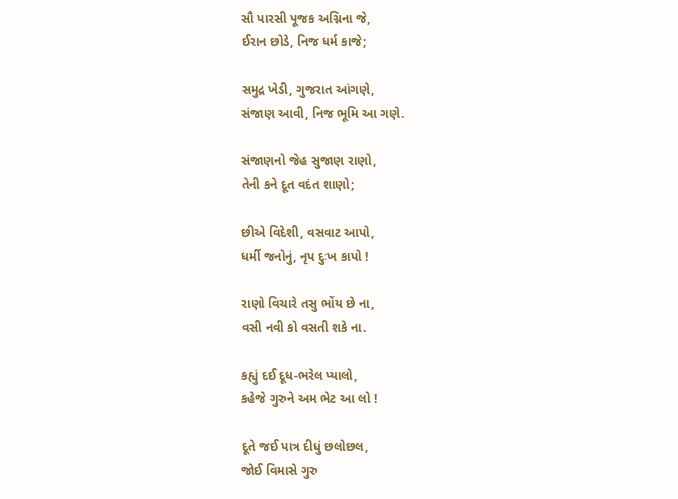સૌ પારસી પૂજક અગ્નિના જે,
ઈરાન છોડે, નિજ ધર્મ કાજે;

સમુદ્ર ખેડી, ગુજરાત આંગણે,
સંજાણ આવી, નિજ ભૂમિ આ ગણે.

સંજાણનો જેહ સુજાણ રાણો,
તેની કને દૂત વદંત શાણો;

છીએ વિદેશી, વસવાટ આપો,
ધર્મી જનોનું, નૃપ દુઃખ કાપો !

રાણો વિચારે તસુ ભોંય છે ના,
વસી નવી કો વસતી શકે ના.

કહ્યું દઈ દૂધ-ભરેલ પ્યાલો,
કહેજે ગુરુને અમ ભેટ આ લો !

દૂતે જઈ પાત્ર દીધું છલોછલ,
જોઈ વિમાસે ગુરુ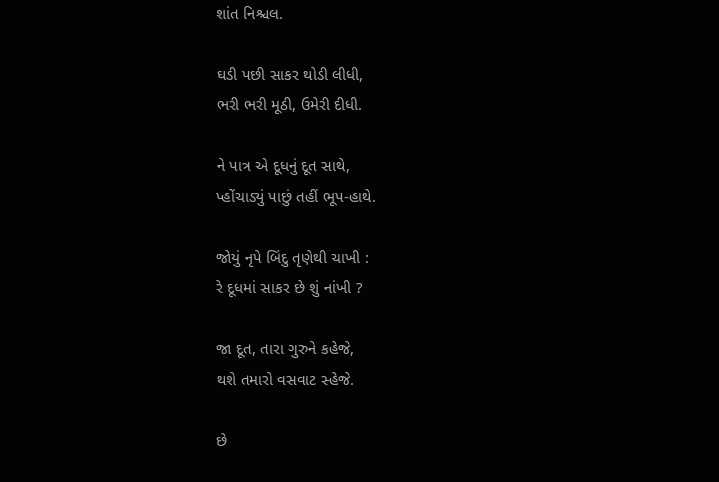શાંત નિશ્ચલ.

ઘડી પછી સાકર થોડી લીધી,
ભરી ભરી મૂઠી, ઉમેરી દીધી.

ને પાત્ર એ દૂધનું દૂત સાથે,
પ્હોંચાડ્યું પાછું તહીં ભૂપ-હાથે.

જોયું નૃપે બિંદુ તૃણેથી ચાખી :
રે દૂધમાં સાકર છે શું નાંખી ?

જા દૂત, તારા ગુરુને કહેજે,
થશે તમારો વસવાટ સ્હેજે.

છે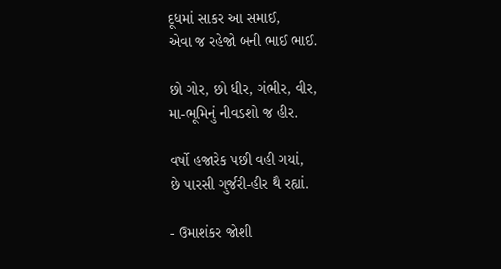દૂધમાં સાકર આ સમાઈ,
એવા જ રહેજો બની ભાઈ ભાઈ.

છો ગોર, છો ધીર, ગંભીર, વીર,
મા-ભૂમિનું નીવડશો જ હીર.

વર્ષો હજારેક પછી વહી ગયાં,
છે પારસી ગુર્જરી-હીર થૈ રહ્યાં.

- ઉમાશંકર જોશી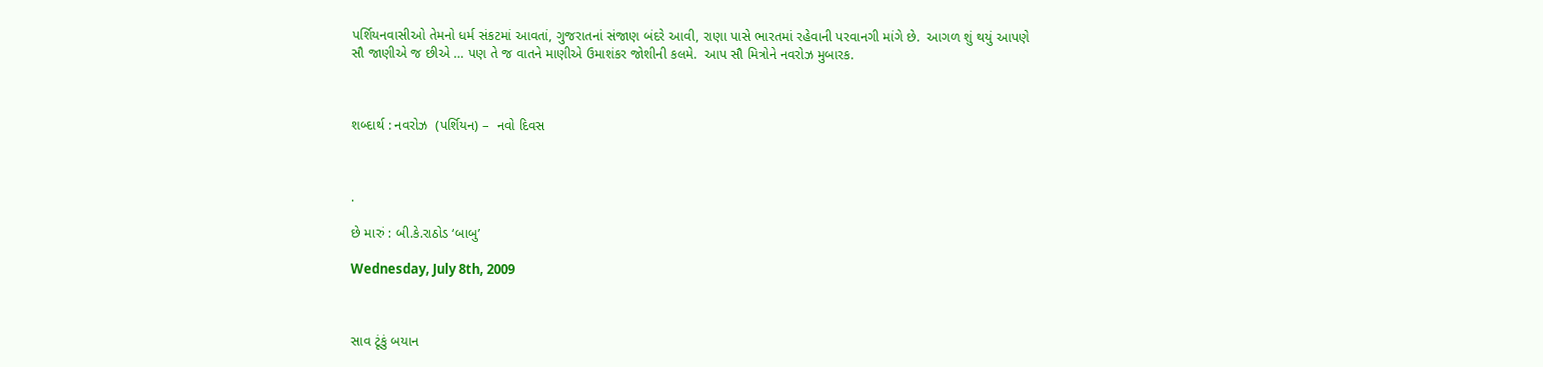પર્શિયનવાસીઓ તેમનો ધર્મ સંકટમાં આવતાં, ગુજરાતનાં સંજાણ બંદરે આવી, રાણા પાસે ભારતમાં રહેવાની પરવાનગી માંગે છે.  આગળ શું થયું આપણે સૌ જાણીએ જ છીએ … પણ તે જ વાતને માણીએ ઉમાશંકર જોશીની કલમે.  આપ સૌ મિત્રોને નવરોઝ મુબારક.



શબ્દાર્થ : નવરોઝ  (પર્શિયન) –  નવો દિવસ



.

છે મારું : બી.કે.રાઠોડ ‘બાબુ’

Wednesday, July 8th, 2009



સાવ ટૂંકું બયાન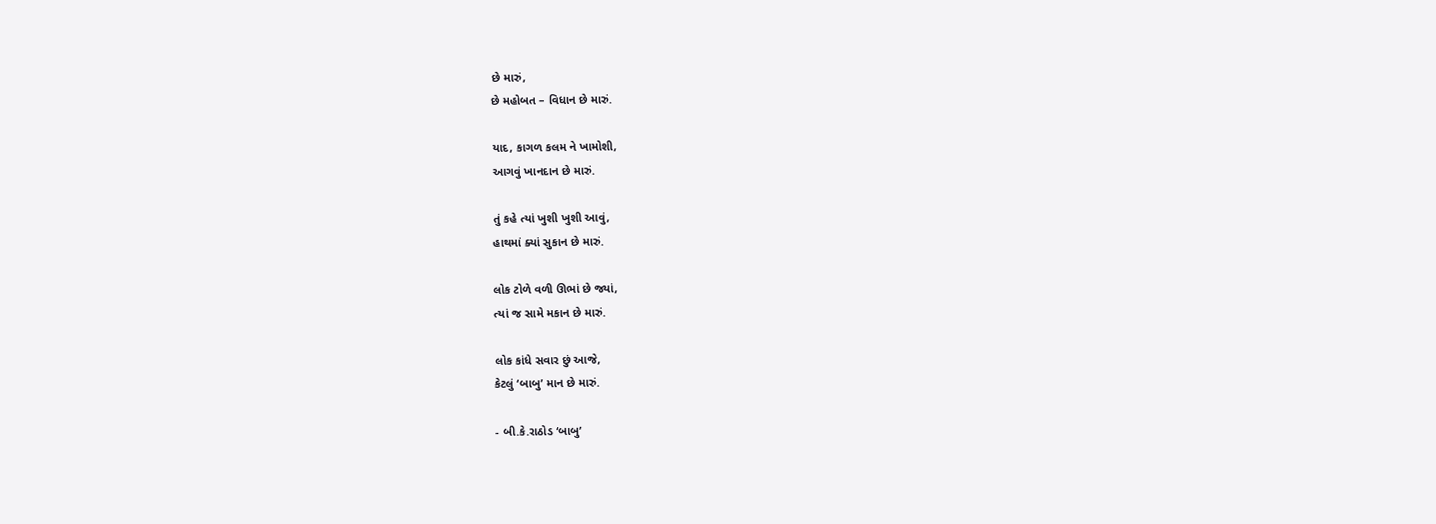છે મારું,
છે મહોબત – વિધાન છે મારું.

યાદ, કાગળ કલમ ને ખામોશી,
આગવું ખાનદાન છે મારું.

તું કહે ત્યાં ખુશી ખુશી આવું,
હાથમાં ક્યાં સુકાન છે મારું.

લોક ટોળે વળી ઊભાં છે જ્યાં,
ત્યાં જ સામે મકાન છે મારું.

લોક કાંધે સવાર છું આજે,
કેટલું ‘બાબુ’ માન છે મારું.

- બી.કે.રાઠોડ ‘બાબુ’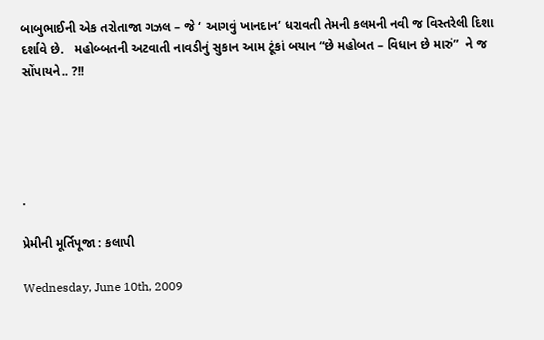બાબુભાઈની એક તરોતાજા ગઝલ – જે ‘ આગવું ખાનદાન’ ધરાવતી તેમની કલમની નવી જ વિસ્તરેલી દિશા દર્શાવે છે.   મહોબ્બતની અટવાતી નાવડીનું સુકાન આમ ટૂંકાં બયાન “છે મહોબત – વિધાન છે મારું”  ને જ સોંપાયને.. ?!!





.

પ્રેમીની મૂર્તિપૂજા : કલાપી

Wednesday, June 10th, 2009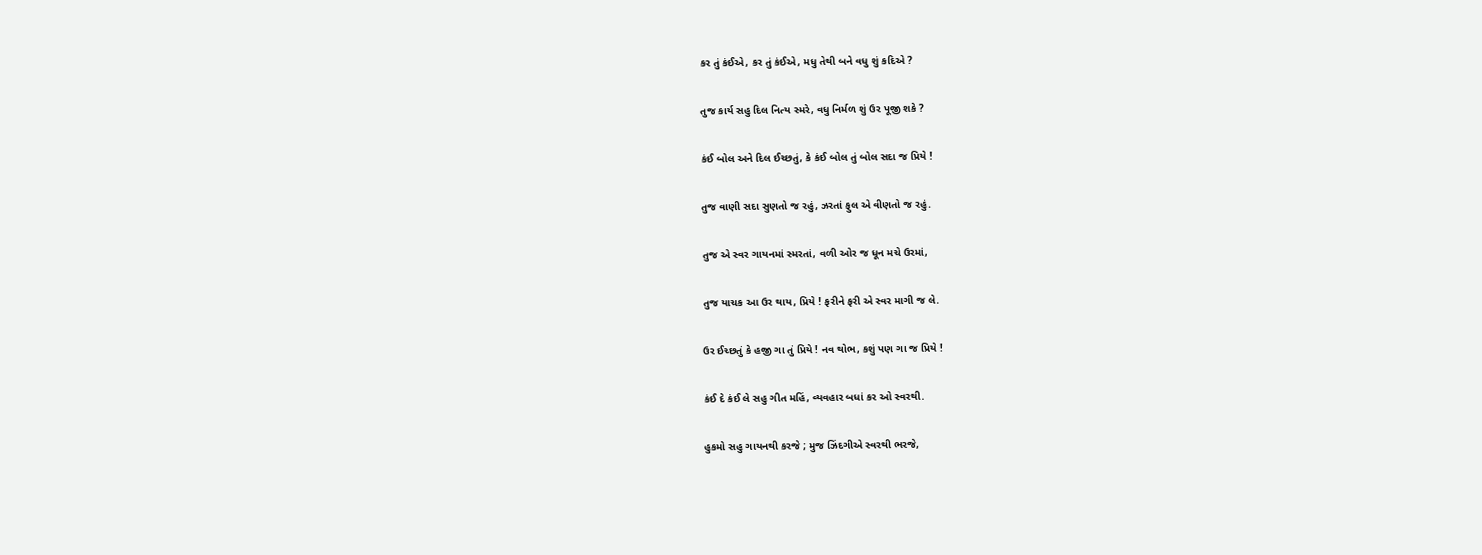કર તું કંઈએ, કર તું કંઈએ, મધુ તેથી બને વધુ શું કદિએ ?

તુજ કાર્ય સહુ દિલ નિત્ય સ્મરે, વધુ નિર્મળ શું ઉર પૂજી શકે ?

કંઈ બોલ અને દિલ ઈચ્છતું, કે કંઈ બોલ તું બોલ સદા જ પ્રિયે !

તુજ વાણી સદા સુણતો જ રહું, ઝરતાં ફુલ એ વીણતો જ રહું.

તુજ એ સ્વર ગાયનમાં સ્મરતાં, વળી ઓર જ ધૂન મચે ઉરમાં,

તુજ યાચક આ ઉર થાય, પ્રિયે ! ફરીને ફરી એ સ્વર માગી જ લે.

ઉર ઈચ્છતું કે હજી ગા તું પ્રિયે ! નવ થોભ, કશું પણ ગા જ પ્રિયે !

કંઈ દે કંઈ લે સહુ ગીત મહિં, વ્યવહાર બધાં કર ઓ સ્વરથી.

હુકમો સહુ ગાયનથી કરજે ; મુજ ઝિંદગીએ સ્વરથી ભરજે,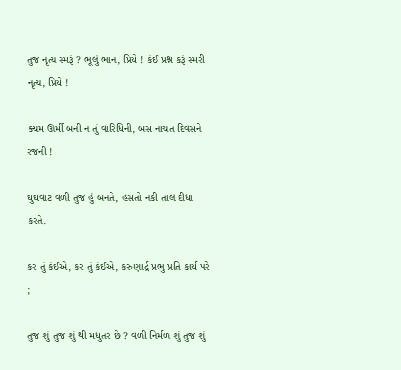તુજ નૃત્ય સ્મરૂં ? ભૂલું ભાન, પ્રિયે ! કંઈ પ્રશ્ન કરૂં સ્મરી નૃત્ય, પ્રિયે !

ક્યમ ઊર્મી બની ન તું વારિધિની, બસ નાચત દિવસને રજની !

ઘુઘવાટ વળી તુજ હું બનતે, હસતો નકી તાલ દીધા કરતે.

કર તું કંઈએ, કર તું કંઈએ, કરુણાર્દ્ર પ્રભુ પ્રતિ કાર્ય પરે ;

તુજ શું તુજ શું થી મધુતર છે ? વળી નિર્મળ શું તુજ શું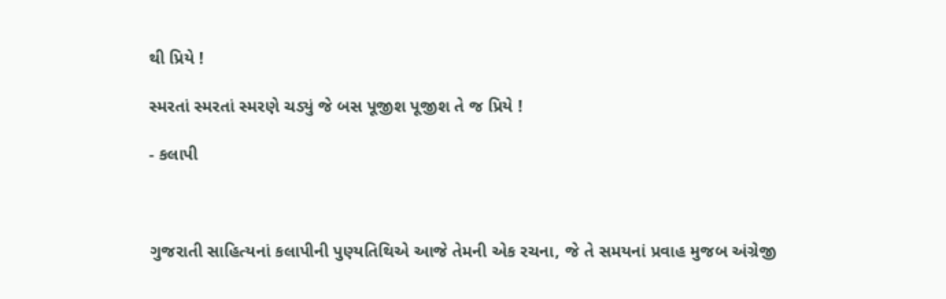થી પ્રિયે !

સ્મરતાં સ્મરતાં સ્મરણે ચડ્યું જે બસ પૂજીશ પૂજીશ તે જ પ્રિયે !

- કલાપી



ગુજરાતી સાહિત્યનાં કલાપીની પુણ્યતિથિએ આજે તેમની એક રચના, જે તે સમયનાં પ્રવાહ મુજબ અંગ્રેજી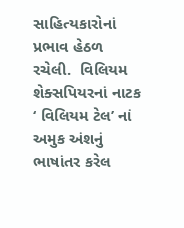સાહિત્યકારોનાં પ્રભાવ હેઠળ રચેલી.  વિલિયમ શેક્સપિયરનાં નાટક ‘ વિલિયમ ટેલ’ નાં અમુક અંશનું ભાષાંતર કરેલ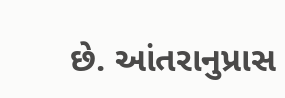છે. આંતરાનુપ્રાસ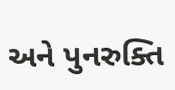અને પુનરુક્તિ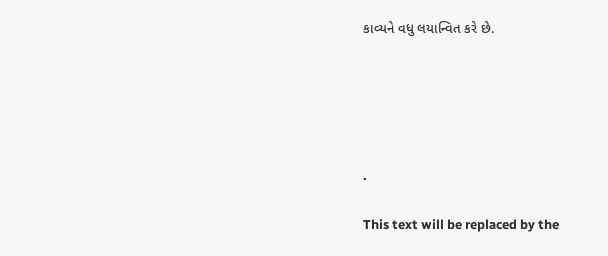કાવ્યને વધુ લયાન્વિત કરે છે.





.

This text will be replaced by the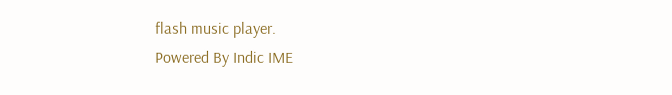flash music player.
Powered By Indic IME